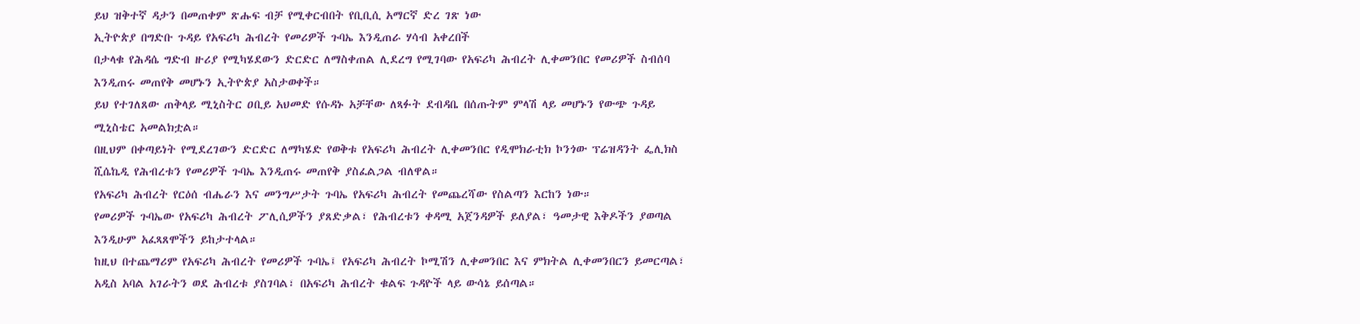ይህ ዝቅተኛ ዳታን በመጠቀም ጽሑፍ ብቻ የሚቀርብበት የቢቢሲ አማርኛ ድረ ገጽ ነው
ኢትዮጵያ በግድቡ ጉዳይ የአፍሪካ ሕብረት የመሪዎች ጉባኤ እንዲጠራ ሃሳብ አቀረበች
በታላቁ የሕዳሴ ግድብ ዙሪያ የሚካሄደውን ድርድር ለማስቀጠል ሊደረግ የሚገባው የአፍሪካ ሕብረት ሊቀመንበር የመሪዎች ስብሰባ እንዲጠሩ መጠየቅ መሆኑን ኢትዮጵያ አስታወቀች።
ይህ የተገለጸው ጠቅላይ ሚኒስትር ዐቢይ አህመድ የሱዳኑ አቻቸው ለጻፉት ደብዳቤ በሰጡትም ምላሽ ላይ መሆኑን የውጭ ጉዳይ ሚኒስቴር አመልክቷል።
በዚህም በቀጣይነት የሚደረገውን ድርድር ለማካሄድ የወቅቱ የአፍሪካ ሕብረት ሊቀመንበር የዲሞክራቲክ ኮንጎው ፕሬዝዳንት ፌሊክስ ሺሴኬዲ የሕብረቱን የመሪዎች ጉባኤ እንዲጠሩ መጠየቅ ያስፈልጋል ብለዋል።
የአፍሪካ ሕብረት የርዕሰ ብሔራን እና መንግሥታት ጉባኤ የአፍሪካ ሕብረት የመጨረሻው የስልጣን እርከን ነው።
የመሪዎች ጉባኤው የአፍሪካ ሕብረት ፖሊሲዎችን ያጸድቃል፣ የሕብረቱን ቀዳሚ አጀንዳዎች ይለያል፣ ዓመታዊ እቅዶችን ያወጣል እንዲሁም አፈጻጸሞችን ይከታተላል።
ከዚህ በተጨማሪም የአፍሪካ ሕብረት የመሪዎች ጉባኤ፤ የአፍሪካ ሕብረት ኮሚሽን ሊቀመንበር እና ምክትል ሊቀመንበርን ይመርጣል፣ አዲስ አባል አገራትን ወደ ሕብረቱ ያስገባል፣ በአፍሪካ ሕብረት ቁልፍ ጉዳዮች ላይ ውሳኔ ይሰጣል።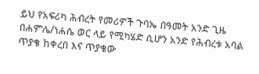ይህ የአፍሪካ ሕብረት የመሪዎች ጉባኤ በዓመት አንድ ጊዜ በሐምሌ/ነሐሴ ወር ላይ የሚካሄድ ሲሆን አንድ የሕብረቱ አባል ጥያቄ ከቀረበ እና ጥያቄው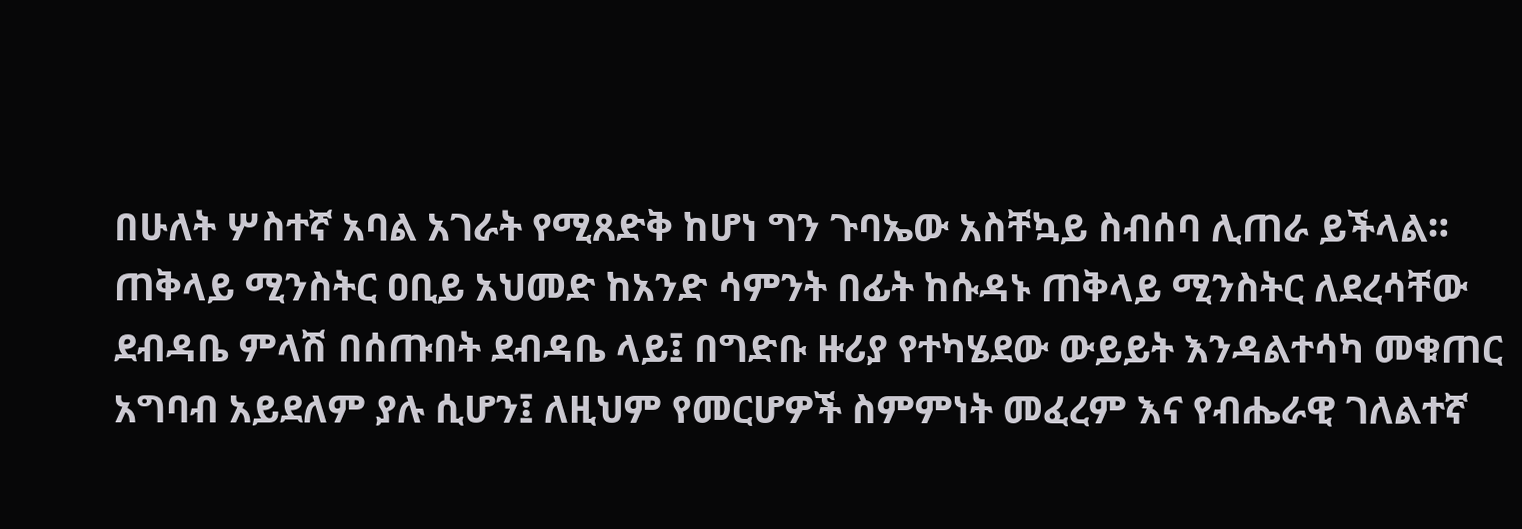በሁለት ሦስተኛ አባል አገራት የሚጸድቅ ከሆነ ግን ጉባኤው አስቸኳይ ስብሰባ ሊጠራ ይችላል።
ጠቅላይ ሚንስትር ዐቢይ አህመድ ከአንድ ሳምንት በፊት ከሱዳኑ ጠቅላይ ሚንስትር ለደረሳቸው ደብዳቤ ምላሽ በሰጡበት ደብዳቤ ላይ፤ በግድቡ ዙሪያ የተካሄደው ውይይት እንዳልተሳካ መቁጠር አግባብ አይደለም ያሉ ሲሆን፤ ለዚህም የመርሆዎች ስምምነት መፈረም እና የብሔራዊ ገለልተኛ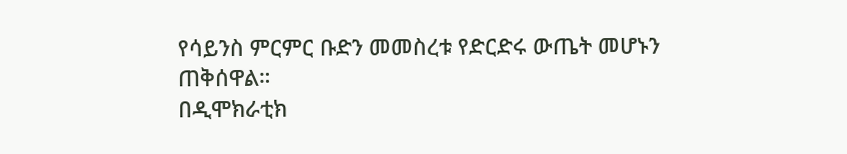የሳይንስ ምርምር ቡድን መመስረቱ የድርድሩ ውጤት መሆኑን ጠቅሰዋል።
በዲሞክራቲክ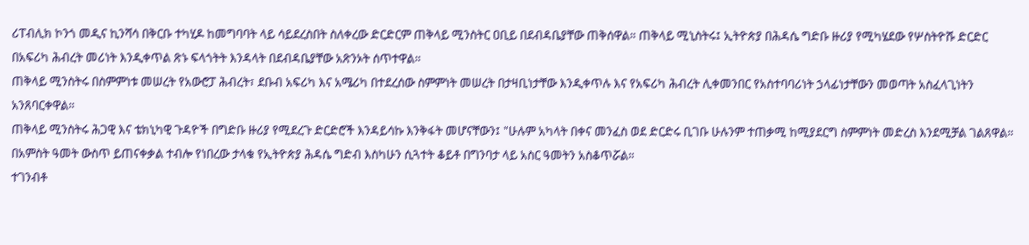ሪፐብሊክ ኮንጎ መዲና ኪንሻሳ በቅርቡ ተካሂዶ ከመግባባት ላይ ሳይደረስበት ስለቀረው ድርድርም ጠቅላይ ሚንስትር ዐቢይ በደብዳቤያቸው ጠቅሰዋል። ጠቅላይ ሚኒስትሩ፤ ኢትዮጵያ በሕዳሴ ግድቡ ዙሪያ የሚካሄደው የሦስትዮሹ ድርድር በአፍሪካ ሕብረት መሪነት እንዲቀጥል ጽኑ ፍላጎትት እንዳላት በደብዳቤያቸው አጽንኦት ሰጥተዋል።
ጠቅላይ ሚንስትሩ በስምምነቱ መሠረት የአውሮፓ ሕብረት፣ ደቡብ አፍሪካ እና አሜሪካ በተደረሰው ስምምነት መሠረት በታዛቢነታቸው እንዲቀጥሉ እና የአፍሪካ ሕብረት ሊቀመንበር የአስተባባሪነት ኃላፊነታቸውን መወጣት አስፈላጊነትን አንጸባርቀዋል።
ጠቅላይ ሚንስትሩ ሕጋዊ እና ቴክኒካዊ ጉዳዮች በግድቡ ዙሪያ የሚደረጉ ድርድሮች እንዳይሳኩ እንቅፋት መሆናቸውን፤ "ሁሉም አካላት በቀና መንፈስ ወደ ድርድሩ ቢገቡ ሁሉንም ተጠቃሚ ከሚያደርግ ስምምነት መድረስ እንደሚቻል ገልጸዋል።
በአምስት ዓመት ውስጥ ይጠናቀቃል ተብሎ የነበረው ታላቁ የኢትዮጵያ ሕዳሴ ግድብ እስካሁን ሲጓተት ቆይቶ በግንባታ ላይ አስር ዓመትን አስቆጥሯል።
ተገንብቶ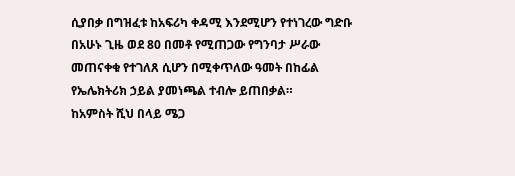ሲያበቃ በግዝፈቱ ከአፍሪካ ቀዳሚ እንደሚሆን የተነገረው ግድቡ በአሁኑ ጊዜ ወደ 80 በመቶ የሚጠጋው የግንባታ ሥራው መጠናቀቁ የተገለጸ ሲሆን በሚቀጥለው ዓመት በከፊል የኤሌክትሪክ ኃይል ያመነጫል ተብሎ ይጠበቃል።
ከአምስት ሺህ በላይ ሜጋ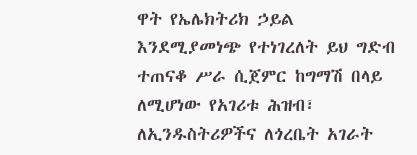ዋት የኤሌክትሪክ ኃይል እንደሚያመነጭ የተነገረለት ይህ ግድብ ተጠናቆ ሥራ ሲጀምር ከግማሽ በላይ ለሚሆነው የአገሪቱ ሕዝብ፣ ለኢንዱስትሪዎችና ለጎረቤት አገራት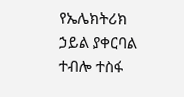የኤሌክትሪክ ኃይል ያቀርባል ተብሎ ተስፋ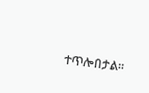ተጥሎበታል።